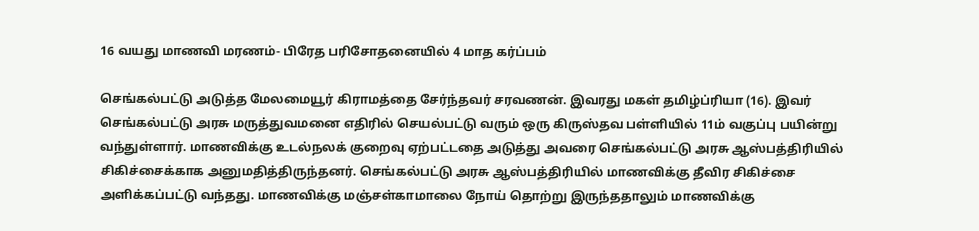16 வயது மாணவி மரணம்- பிரேத பரிசோதனையில் 4 மாத கர்ப்பம்

செங்கல்பட்டு அடுத்த மேலமையூர் கிராமத்தை சேர்ந்தவர் சரவணன். இவரது மகள் தமிழ்ப்ரியா (16). இவர் செங்கல்பட்டு அரசு மருத்துவமனை எதிரில் செயல்பட்டு வரும் ஒரு கிருஸ்தவ பள்ளியில் 11ம் வகுப்பு பயின்று வந்துள்ளார். மாணவிக்கு உடல்நலக் குறைவு ஏற்பட்டதை அடுத்து அவரை செங்கல்பட்டு அரசு ஆஸ்பத்திரியில் சிகிச்சைக்காக அனுமதித்திருந்தனர். செங்கல்பட்டு அரசு ஆஸ்பத்திரியில் மாணவிக்கு தீவிர சிகிச்சை அளிக்கப்பட்டு வந்தது. மாணவிக்கு மஞ்சள்காமாலை நோய் தொற்று இருந்ததாலும் மாணவிக்கு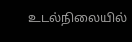உடல்நிலையில்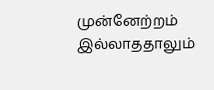முன்னேற்றம் இல்லாததாலும்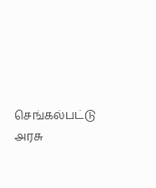செங்கல்பட்டு அரசு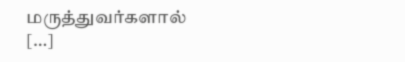மருத்துவர்களால் […]